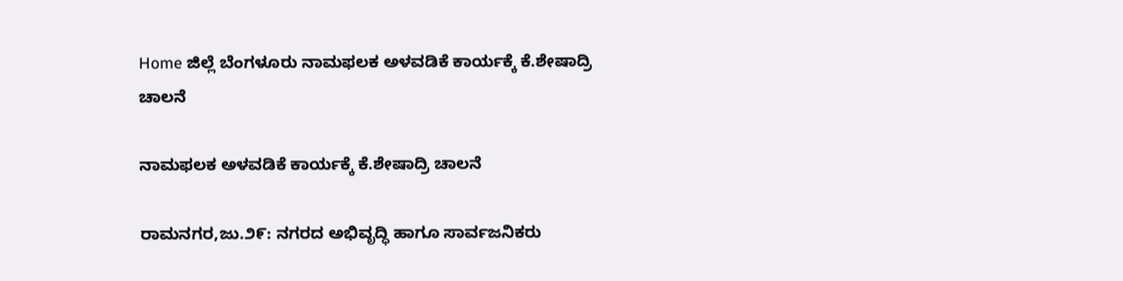Home ಜಿಲ್ಲೆ ಬೆಂಗಳೂರು ನಾಮಫಲಕ ಅಳವಡಿಕೆ ಕಾರ್ಯಕ್ಕೆ ಕೆ.ಶೇಷಾದ್ರಿ ಚಾಲನೆ

ನಾಮಫಲಕ ಅಳವಡಿಕೆ ಕಾರ್ಯಕ್ಕೆ ಕೆ.ಶೇಷಾದ್ರಿ ಚಾಲನೆ

ರಾಮನಗರ,ಜು.೨೯: ನಗರದ ಅಭಿವೃದ್ಧಿ ಹಾಗೂ ಸಾರ್ವಜನಿಕರು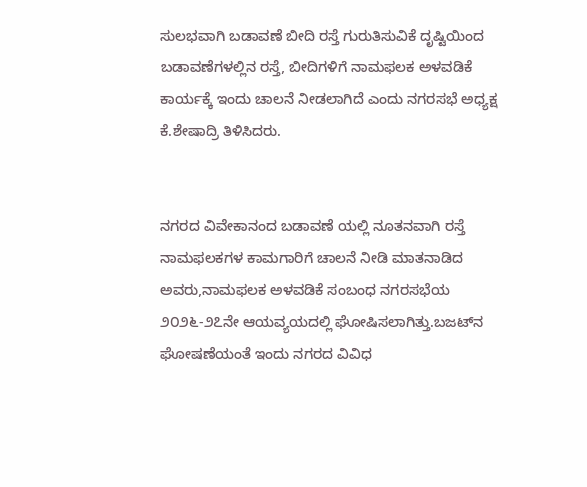ಸುಲಭವಾಗಿ ಬಡಾವಣೆ ಬೀದಿ ರಸ್ತೆ ಗುರುತಿಸುವಿಕೆ ದೃಷ್ಟಿಯಿಂದ ಬಡಾವಣೆಗಳಲ್ಲಿನ ರಸ್ತೆ, ಬೀದಿಗಳಿಗೆ ನಾಮಫಲಕ ಅಳವಡಿಕೆ ಕಾರ್ಯಕ್ಕೆ ಇಂದು ಚಾಲನೆ ನೀಡಲಾಗಿದೆ ಎಂದು ನಗರಸಭೆ ಅಧ್ಯಕ್ಷ ಕೆ.ಶೇಷಾದ್ರಿ ತಿಳಿಸಿದರು.


ನಗರದ ವಿವೇಕಾನಂದ ಬಡಾವಣೆ ಯಲ್ಲಿ ನೂತನವಾಗಿ ರಸ್ತೆ ನಾಮಫಲಕಗಳ ಕಾಮಗಾರಿಗೆ ಚಾಲನೆ ನೀಡಿ ಮಾತನಾಡಿದ ಅವರು,ನಾಮಫಲಕ ಅಳವಡಿಕೆ ಸಂಬಂಧ ನಗರಸಭೆಯ ೨೦೨೬-೨೭ನೇ ಆಯವ್ಯಯದಲ್ಲಿ ಘೋಷಿಸಲಾಗಿತ್ತು.ಬಜಟ್‌ನ ಘೋಷಣೆಯಂತೆ ಇಂದು ನಗರದ ವಿವಿಧ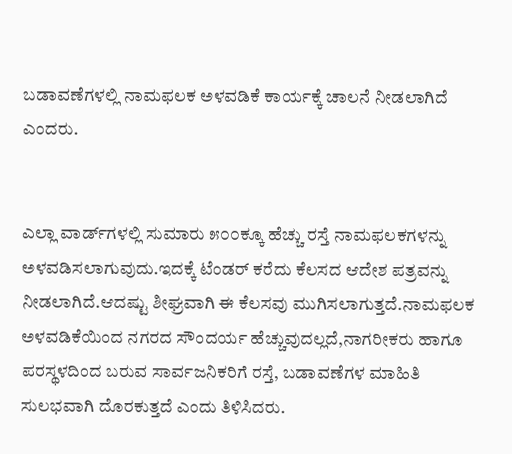ಬಡಾವಣೆಗಳಲ್ಲಿ ನಾಮಫಲಕ ಅಳವಡಿಕೆ ಕಾರ್ಯಕ್ಕೆ ಚಾಲನೆ ನೀಡಲಾಗಿದೆ ಎಂದರು.


ಎಲ್ಲಾ ವಾರ್ಡ್‌ಗಳಲ್ಲಿ ಸುಮಾರು ೫೦೦ಕ್ಕೂ ಹೆಚ್ಚು ರಸ್ತೆ ನಾಮಫಲಕಗಳನ್ನು ಅಳವಡಿಸಲಾಗುವುದು.ಇದಕ್ಕೆ ಟೆಂಡರ್ ಕರೆದು ಕೆಲಸದ ಆದೇಶ ಪತ್ರವನ್ನು ನೀಡಲಾಗಿದೆ.ಆದಷ್ಟು ಶೀಘ್ರವಾಗಿ ಈ ಕೆಲಸವು ಮುಗಿಸಲಾಗುತ್ತದೆ.ನಾಮಫಲಕ ಅಳವಡಿಕೆಯಿಂದ ನಗರದ ಸೌಂದರ್ಯ ಹೆಚ್ಚುವುದಲ್ಲದೆ,ನಾಗರೀಕರು ಹಾಗೂ ಪರಸ್ಥಳದಿಂದ ಬರುವ ಸಾರ್ವಜನಿಕರಿಗೆ ರಸ್ತೆ, ಬಡಾವಣೆಗಳ ಮಾಹಿತಿ ಸುಲಭವಾಗಿ ದೊರಕುತ್ತದೆ ಎಂದು ತಿಳಿಸಿದರು.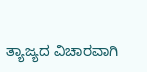ತ್ಯಾಜ್ಯದ ವಿಚಾರವಾಗಿ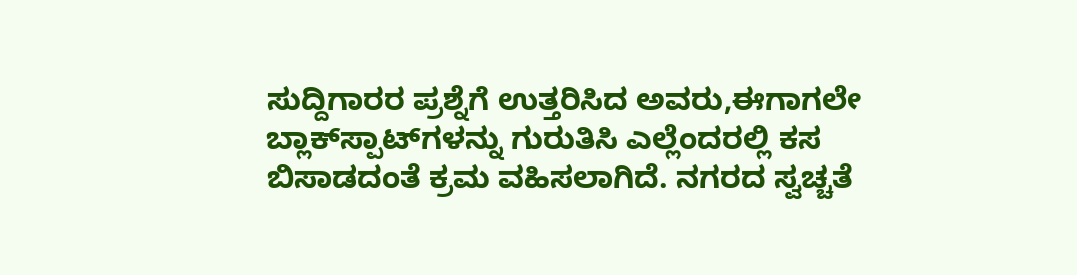ಸುದ್ದಿಗಾರರ ಪ್ರಶ್ನೆಗೆ ಉತ್ತರಿಸಿದ ಅವರು,ಈಗಾಗಲೇ ಬ್ಲಾಕ್‌ಸ್ಪಾಟ್‌ಗಳನ್ನು ಗುರುತಿಸಿ ಎಲ್ಲೆಂದರಲ್ಲಿ ಕಸ ಬಿಸಾಡದಂತೆ ಕ್ರಮ ವಹಿಸಲಾಗಿದೆ. ನಗರದ ಸ್ವಚ್ಚತೆ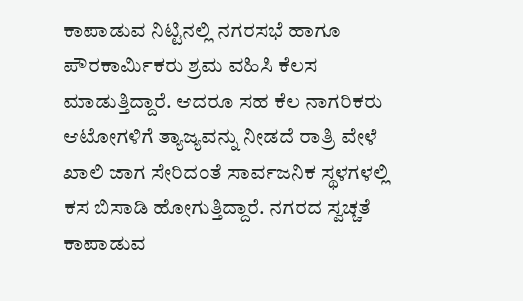ಕಾಪಾಡುವ ನಿಟ್ಟಿನಲ್ಲಿ ನಗರಸಭೆ ಹಾಗೂ ಪೌರಕಾರ್ಮಿಕರು ಶ್ರಮ ವಹಿಸಿ ಕೆಲಸ ಮಾಡುತ್ತಿದ್ದಾರೆ. ಆದರೂ ಸಹ ಕೆಲ ನಾಗರಿಕರು ಆಟೋಗಳಿಗೆ ತ್ಯಾಜ್ಯವನ್ನು ನೀಡದೆ ರಾತ್ರಿ ವೇಳೆ ಖಾಲಿ ಜಾಗ ಸೇರಿದಂತೆ ಸಾರ್ವಜನಿಕ ಸ್ಥಳಗಳಲ್ಲಿ ಕಸ ಬಿಸಾಡಿ ಹೋಗುತ್ತಿದ್ದಾರೆ. ನಗರದ ಸ್ವಚ್ಚತೆ ಕಾಪಾಡುವ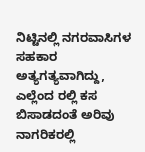ನಿಟ್ಟಿನಲ್ಲಿ ನಗರವಾಸಿಗಳ ಸಹಕಾರ ಅತ್ಯಗತ್ಯವಾಗಿದ್ದು, ಎಲ್ಲೆಂದ ರಲ್ಲಿ ಕಸ ಬಿಸಾಡದಂತೆ ಅರಿವು ನಾಗರಿಕರಲ್ಲಿ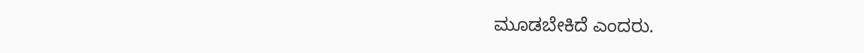ಮೂಡಬೇಕಿದೆ ಎಂದರು.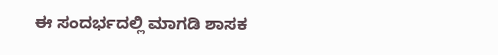ಈ ಸಂದರ್ಭದಲ್ಲಿ ಮಾಗಡಿ ಶಾಸಕ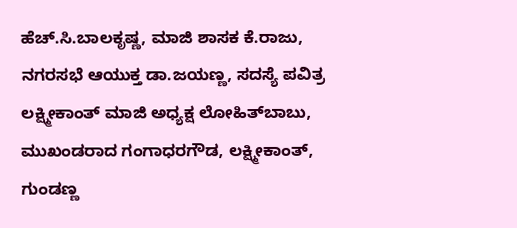ಹೆಚ್.ಸಿ.ಬಾಲಕೃಷ್ಣ, ಮಾಜಿ ಶಾಸಕ ಕೆ.ರಾಜು, ನಗರಸಭೆ ಆಯುಕ್ತ ಡಾ.ಜಯಣ್ಣ, ಸದಸ್ಯೆ ಪವಿತ್ರ ಲಕ್ಷ್ಮೀಕಾಂತ್ ಮಾಜಿ ಅಧ್ಯಕ್ಷ ಲೋಹಿತ್‌ಬಾಬು, ಮುಖಂಡರಾದ ಗಂಗಾಧರಗೌಡ, ಲಕ್ಷ್ಮೀಕಾಂತ್, ಗುಂಡಣ್ಣ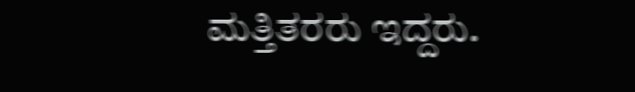ಮತ್ತಿತರರು ಇದ್ದರು.